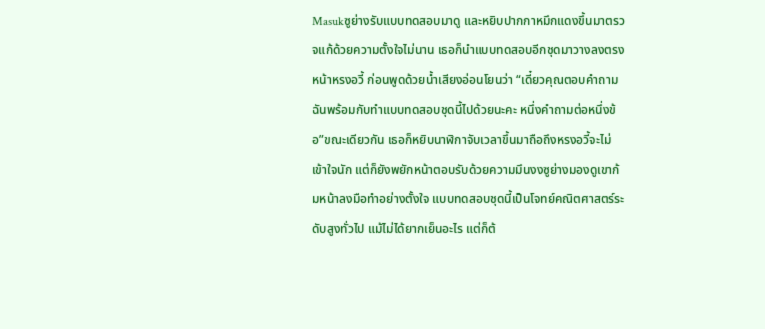Masukซูย่างรับแบบทดสอบมาดู และหยิบปากกาหมึกแดงขึ้นมาตรวจแก้ด้วยความตั้งใจไม่นาน เธอก็นำแบบทดสอบอีกชุดมาวางลงตรงหน้าหรงอวี้ ก่อนพูดด้วยน้ำเสียงอ่อนโยนว่า “เดี๋ยวคุณตอบคำถามฉันพร้อมกับทำแบบทดสอบชุดนี้ไปด้วยนะคะ หนึ่งคำถามต่อหนึ่งข้อ”ขณะเดียวกัน เธอก็หยิบนาฬิกาจับเวลาขึ้นมาถือถึงหรงอวี้จะไม่เข้าใจนัก แต่ก็ยังพยักหน้าตอบรับด้วยความมึนงงซูย่างมองดูเขาก้มหน้าลงมือทำอย่างตั้งใจ แบบทดสอบชุดนี้เป็นโจทย์คณิตศาสตร์ระดับสูงทั่วไป แม้ไม่ได้ยากเย็นอะไร แต่ก็ต้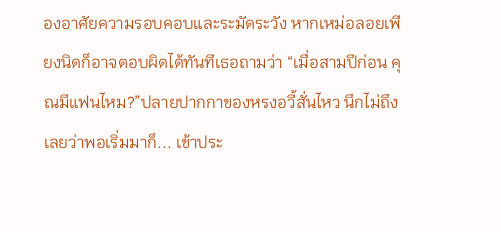องอาศัยความรอบคอบและระมัดระวัง หากเหม่อลอยเพียงนิดก็อาจตอบผิดได้ทันทีเธอถามว่า “เมื่อสามปีก่อน คุณมีแฟนไหม?”ปลายปากกาของหรงอวี้สั่นไหว นึกไม่ถึงเลยว่าพอเริ่มมาก็... เข้าประ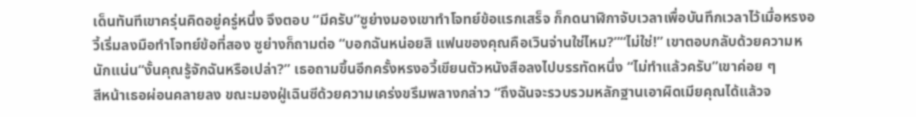เด็นทันทีเขาครุ่นคิดอยู่ครู่หนึ่ง จึงตอบ “มีครับ”ซูย่างมองเขาทำโจทย์ข้อแรกเสร็จ ก็กดนาฬิกาจับเวลาเพื่อบันทึกเวลาไว้เมื่อหรงอวี้เริ่มลงมือทำโจทย์ข้อที่สอง ซูย่างก็ถามต่อ “บอกฉันหน่อยสิ แฟนของคุณคือเวินจ่านใช่ไหม?”“ไม่ใช่!” เขาตอบกลับด้วยความหนักแน่น“งั้นคุณรู้จักฉันหรือเปล่า?” เธอถามขึ้นอีกครั้งหรงอวี้เขียนตัวหนังสือลงไปบรรทัดหนึ่ง “ไม่ทำแล้วครับ”เขาค่อย ๆ
สีหน้าเธอผ่อนคลายลง ขณะมองฝู่เฉินซีด้วยความเคร่งขรึมพลางกล่าว “ถึงฉันจะรวบรวมหลักฐานเอาผิดเมียคุณได้แล้วจ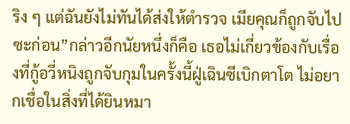ริง ๆ แต่ฉันยังไม่ทันได้ส่งให้ตำรวจ เมียคุณก็ถูกจับไปซะก่อน”กล่าวอีกนัยหนึ่งก็คือ เธอไม่เกี่ยวข้องกับเรื่องที่กู้อวี่หนิงถูกจับกุมในครั้งนี้ฝู่เฉินซีเบิกตาโต ไม่อยากเชื่อในสิ่งที่ได้ยินหมา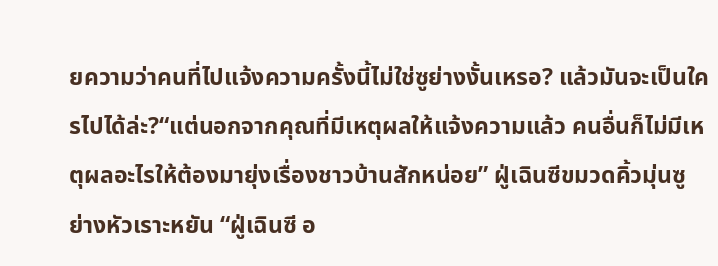ยความว่าคนที่ไปแจ้งความครั้งนี้ไม่ใช่ซูย่างงั้นเหรอ? แล้วมันจะเป็นใครไปได้ล่ะ?“แต่นอกจากคุณที่มีเหตุผลให้แจ้งความแล้ว คนอื่นก็ไม่มีเหตุผลอะไรให้ต้องมายุ่งเรื่องชาวบ้านสักหน่อย” ฝู่เฉินซีขมวดคิ้วมุ่นซูย่างหัวเราะหยัน “ฝู่เฉินซี อ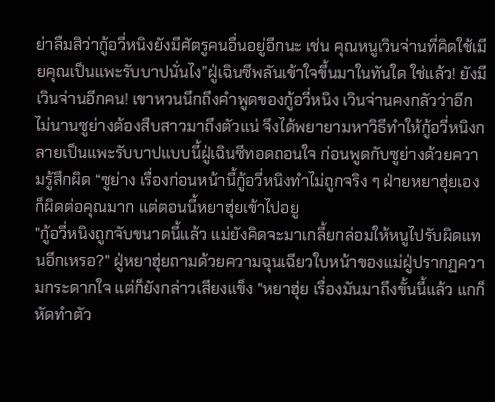ย่าลืมสิว่ากู้อวี่หนิงยังมีศัตรูคนอื่นอยู่อีกนะ เช่น คุณหนูเวินจ่านที่คิดใช้เมียคุณเป็นแพะรับบาปนั่นไง”ฝู่เฉินซีพลันเข้าใจขึ้นมาในทันใด ใช่แล้ว! ยังมีเวินจ่านอีกคน! เขาหวนนึกถึงคำพูดของกู้อวี่หนิง เวินจ่านคงกลัวว่าอีกไม่นานซูย่างต้องสืบสาวมาถึงตัวแน่ จึงได้พยายามหาวิธีทำให้กู้อวี่หนิงกลายเป็นแพะรับบาปแบบนี้ฝู่เฉินซีทอดถอนใจ ก่อนพูดกับซูย่างด้วยความรู้สึกผิด “ซูย่าง เรื่องก่อนหน้านี้กู้อวี่หนิงทำไม่ถูกจริง ๆ ฝ่ายหยาฮุ่ยเองก็ผิดต่อคุณมาก แต่ตอนนี้หยาฮุ่ยเข้าไปอยู
"กู้อวี่หนิงถูกจับขนาดนี้แล้ว แม่ยังคิดจะมาเกลี้ยกล่อมให้หนูไปรับผิดแทนอีกเหรอ?" ฝู่หยาฮุ่ยถามด้วยความฉุนเฉียวใบหน้าของแม่ฝู่ปรากฏความกระดากใจ แต่ก็ยังกล่าวเสียงแข็ง "หยาฮุ่ย เรื่องมันมาถึงขั้นนี้แล้ว แกก็หัดทำตัว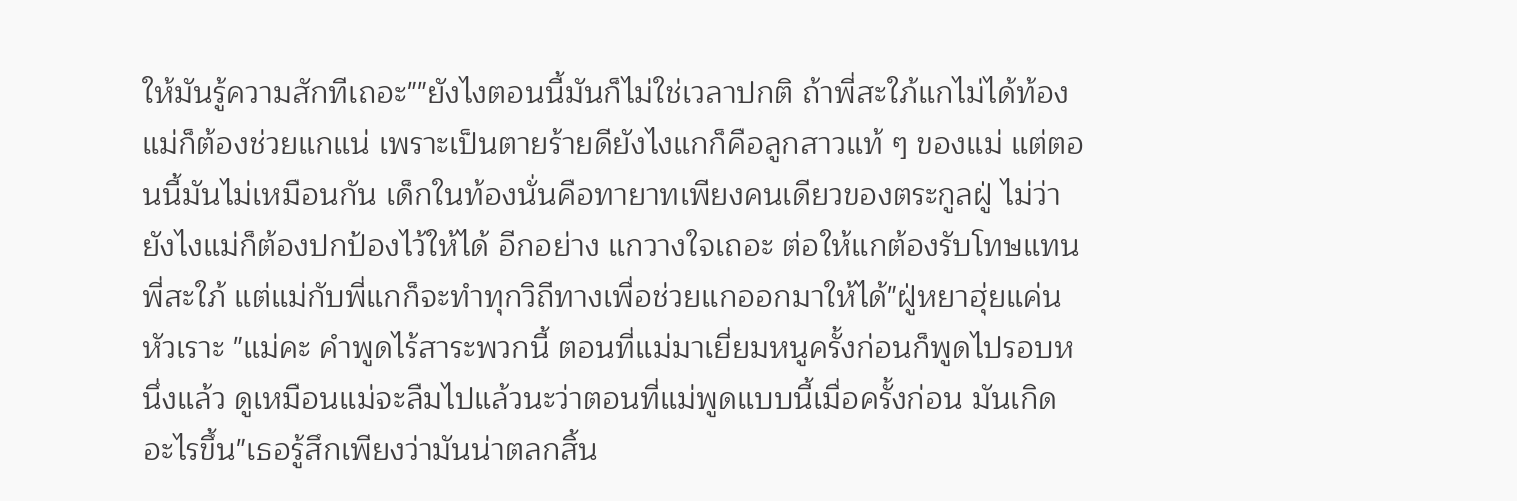ให้มันรู้ความสักทีเถอะ""ยังไงตอนนี้มันก็ไม่ใช่เวลาปกติ ถ้าพี่สะใภ้แกไม่ได้ท้อง แม่ก็ต้องช่วยแกแน่ เพราะเป็นตายร้ายดียังไงแกก็คือลูกสาวแท้ ๆ ของแม่ แต่ตอนนี้มันไม่เหมือนกัน เด็กในท้องนั่นคือทายาทเพียงคนเดียวของตระกูลฝู่ ไม่ว่ายังไงแม่ก็ต้องปกป้องไว้ให้ได้ อีกอย่าง แกวางใจเถอะ ต่อให้แกต้องรับโทษแทนพี่สะใภ้ แต่แม่กับพี่แกก็จะทำทุกวิถีทางเพื่อช่วยแกออกมาให้ได้"ฝู่หยาฮุ่ยแค่นหัวเราะ "แม่คะ คำพูดไร้สาระพวกนี้ ตอนที่แม่มาเยี่ยมหนูครั้งก่อนก็พูดไปรอบหนึ่งแล้ว ดูเหมือนแม่จะลืมไปแล้วนะว่าตอนที่แม่พูดแบบนี้เมื่อครั้งก่อน มันเกิดอะไรขึ้น"เธอรู้สึกเพียงว่ามันน่าตลกสิ้น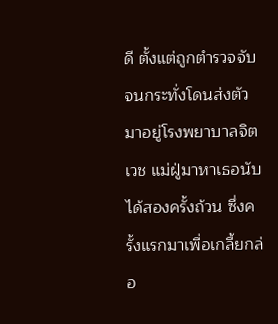ดี ตั้งแต่ถูกตำรวจจับจนกระทั่งโดนส่งตัวมาอยู่โรงพยาบาลจิตเวช แม่ฝู่มาหาเธอนับได้สองครั้งถ้วน ซึ่งครั้งแรกมาเพื่อเกลี้ยกล่อ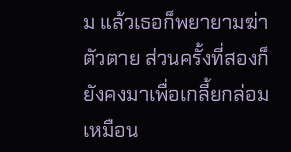ม แล้วเธอก็พยายามฆ่าตัวตาย ส่วนครั้งที่สองก็ยังคงมาเพื่อเกลี้ยกล่อมเหมือน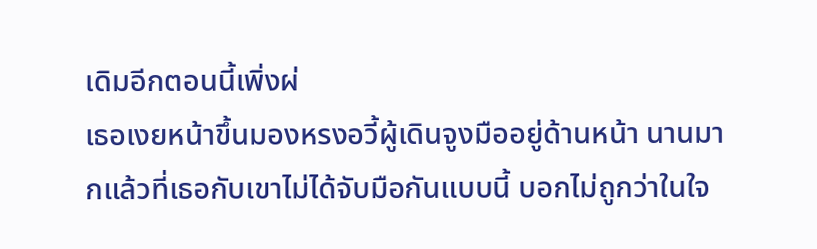เดิมอีกตอนนี้เพิ่งผ่
เธอเงยหน้าขึ้นมองหรงอวี้ผู้เดินจูงมืออยู่ด้านหน้า นานมากแล้วที่เธอกับเขาไม่ได้จับมือกันแบบนี้ บอกไม่ถูกว่าในใจ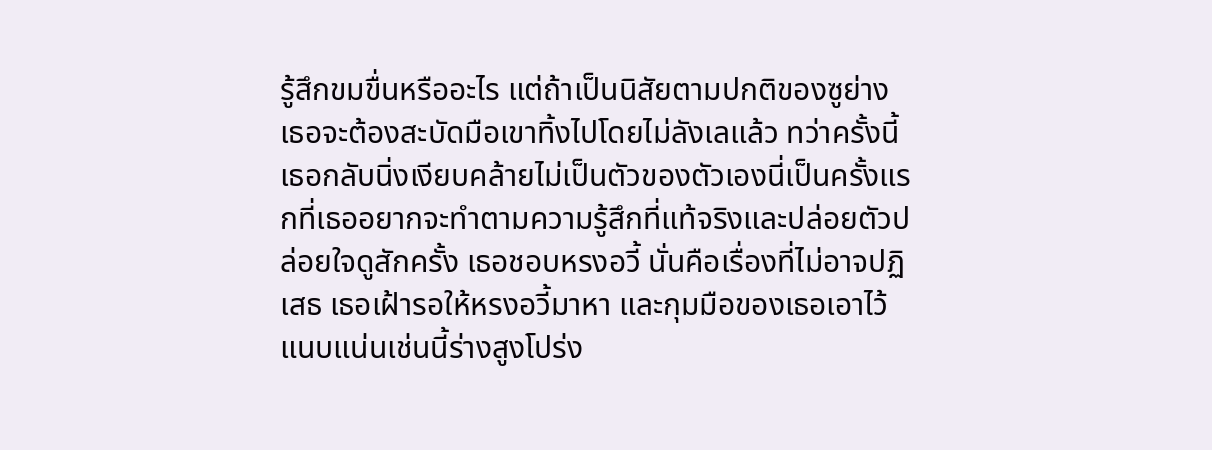รู้สึกขมขื่นหรืออะไร แต่ถ้าเป็นนิสัยตามปกติของซูย่าง เธอจะต้องสะบัดมือเขาทิ้งไปโดยไม่ลังเลแล้ว ทว่าครั้งนี้ เธอกลับนิ่งเงียบคล้ายไม่เป็นตัวของตัวเองนี่เป็นครั้งแรกที่เธออยากจะทำตามความรู้สึกที่แท้จริงและปล่อยตัวปล่อยใจดูสักครั้ง เธอชอบหรงอวี้ นั่นคือเรื่องที่ไม่อาจปฏิเสธ เธอเฝ้ารอให้หรงอวี้มาหา และกุมมือของเธอเอาไว้แนบแน่นเช่นนี้ร่างสูงโปร่ง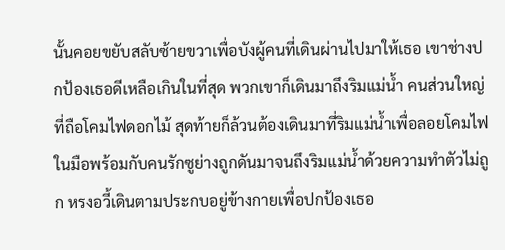นั้นคอยขยับสลับซ้ายขวาเพื่อบังผู้คนที่เดินผ่านไปมาให้เธอ เขาช่างปกป้องเธอดีเหลือเกินในที่สุด พวกเขาก็เดินมาถึงริมแม่น้ำ คนส่วนใหญ่ที่ถือโคมไฟดอกไม้ สุดท้ายก็ล้วนต้องเดินมาที่ริมแม่น้ำเพื่อลอยโคมไฟในมือพร้อมกับคนรักซูย่างถูกดันมาจนถึงริมแม่น้ำด้วยความทำตัวไม่ถูก หรงอวี้เดินตามประกบอยู่ข้างกายเพื่อปกป้องเธอ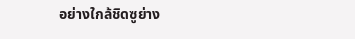อย่างใกล้ชิดซูย่าง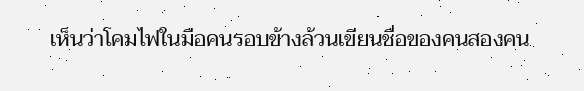เห็นว่าโคมไฟในมือคนรอบข้างล้วนเขียนชื่อของคนสองคน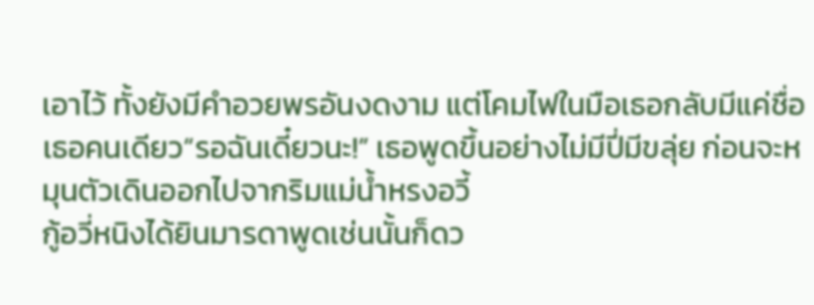เอาไว้ ทั้งยังมีคำอวยพรอันงดงาม แต่โคมไฟในมือเธอกลับมีแค่ชื่อเธอคนเดียว“รอฉันเดี๋ยวนะ!” เธอพูดขึ้นอย่างไม่มีปี่มีขลุ่ย ก่อนจะหมุนตัวเดินออกไปจากริมแม่น้ำหรงอวี้
กู้อวี่หนิงได้ยินมารดาพูดเช่นนั้นก็ดว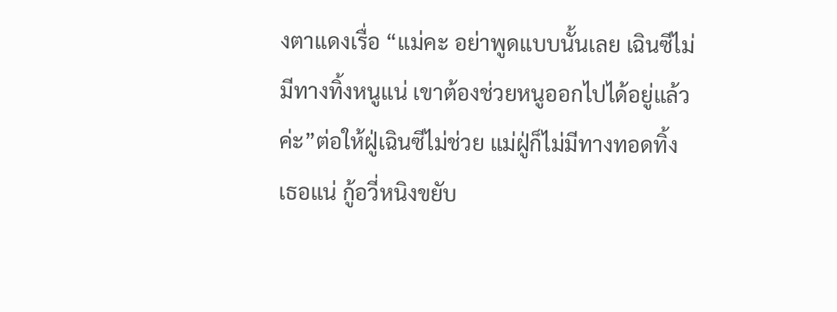งตาแดงเรื่อ “แม่คะ อย่าพูดแบบนั้นเลย เฉินซีไม่มีทางทิ้งหนูแน่ เขาต้องช่วยหนูออกไปได้อยู่แล้วค่ะ”ต่อให้ฝู่เฉินซีไม่ช่วย แม่ฝู่ก็ไม่มีทางทอดทิ้งเธอแน่ กู้อวี่หนิงขยับ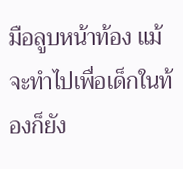มือลูบหน้าท้อง แม้จะทำไปเพื่อเด็กในท้องก็ยัง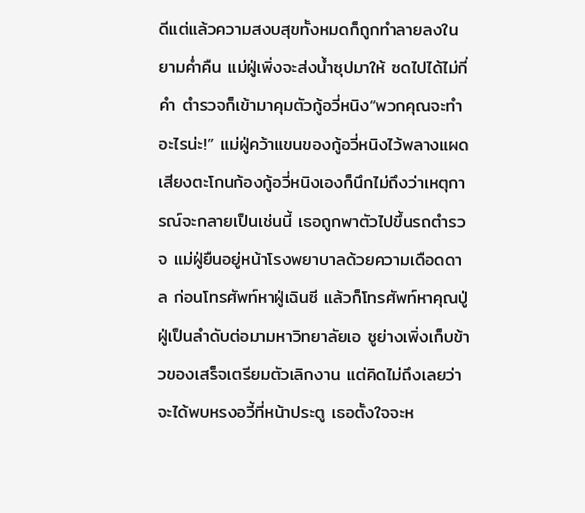ดีแต่แล้วความสงบสุขทั้งหมดก็ถูกทำลายลงในยามค่ำคืน แม่ฝู่เพิ่งจะส่งน้ำซุปมาให้ ซดไปได้ไม่กี่คำ ตำรวจก็เข้ามาคุมตัวกู้อวี่หนิง“พวกคุณจะทำอะไรน่ะ!” แม่ฝู่คว้าแขนของกู้อวี่หนิงไว้พลางแผดเสียงตะโกนก้องกู้อวี่หนิงเองก็นึกไม่ถึงว่าเหตุการณ์จะกลายเป็นเช่นนี้ เธอถูกพาตัวไปขึ้นรถตำรวจ แม่ฝู่ยืนอยู่หน้าโรงพยาบาลด้วยความเดือดดาล ก่อนโทรศัพท์หาฝู่เฉินซี แล้วก็โทรศัพท์หาคุณปู่ฝู่เป็นลำดับต่อมามหาวิทยาลัยเอ ซูย่างเพิ่งเก็บข้าวของเสร็จเตรียมตัวเลิกงาน แต่คิดไม่ถึงเลยว่าจะได้พบหรงอวี้ที่หน้าประตู เธอตั้งใจจะห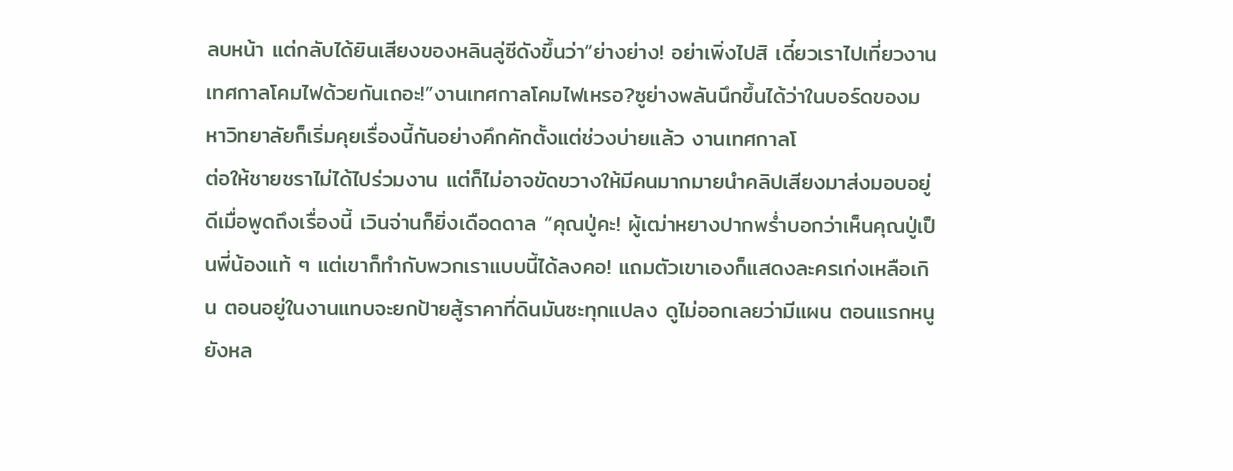ลบหน้า แต่กลับได้ยินเสียงของหลินลู่ซีดังขึ้นว่า“ย่างย่าง! อย่าเพิ่งไปสิ เดี๋ยวเราไปเที่ยวงานเทศกาลโคมไฟด้วยกันเถอะ!”งานเทศกาลโคมไฟเหรอ?ซูย่างพลันนึกขึ้นได้ว่าในบอร์ดของมหาวิทยาลัยก็เริ่มคุยเรื่องนี้กันอย่างคึกคักตั้งแต่ช่วงบ่ายแล้ว งานเทศกาลโ
ต่อให้ชายชราไม่ได้ไปร่วมงาน แต่ก็ไม่อาจขัดขวางให้มีคนมากมายนำคลิปเสียงมาส่งมอบอยู่ดีเมื่อพูดถึงเรื่องนี้ เวินจ่านก็ยิ่งเดือดดาล “คุณปู่คะ! ผู้เฒ่าหยางปากพร่ำบอกว่าเห็นคุณปู่เป็นพี่น้องแท้ ๆ แต่เขาก็ทำกับพวกเราแบบนี้ได้ลงคอ! แถมตัวเขาเองก็แสดงละครเก่งเหลือเกิน ตอนอยู่ในงานแทบจะยกป้ายสู้ราคาที่ดินมันซะทุกแปลง ดูไม่ออกเลยว่ามีแผน ตอนแรกหนูยังหล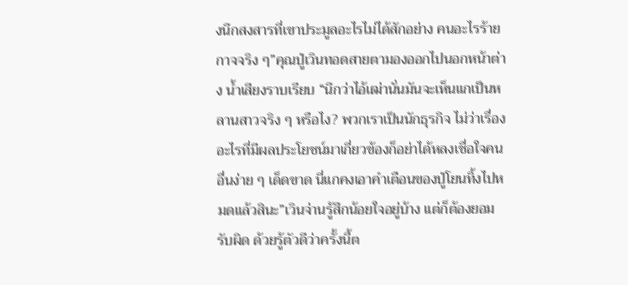งนึกสงสารที่เขาประมูลอะไรไม่ได้สักอย่าง คนอะไรร้ายกาจจริง ๆ”คุณปู่เวินทอดสายตามองออกไปนอกหน้าต่าง น้ำเสียงราบเรียบ “นึกว่าไอ้เฒ่านั่นมันจะเห็นแกเป็นหลานสาวจริง ๆ หรือไง? พวกเราเป็นนักธุรกิจ ไม่ว่าเรื่องอะไรที่มีผลประโยชน์มาเกี่ยวข้องก็อย่าได้หลงเชื่อใจคนอื่นง่าย ๆ เด็ดขาด นี่แกคงเอาคำเตือนของปู่โยนทิ้งไปหมดแล้วสินะ”เวินจ่านรู้สึกน้อยใจอยู่บ้าง แต่ก็ต้องยอมรับผิด ด้วยรู้ตัวดีว่าครั้งนี้ต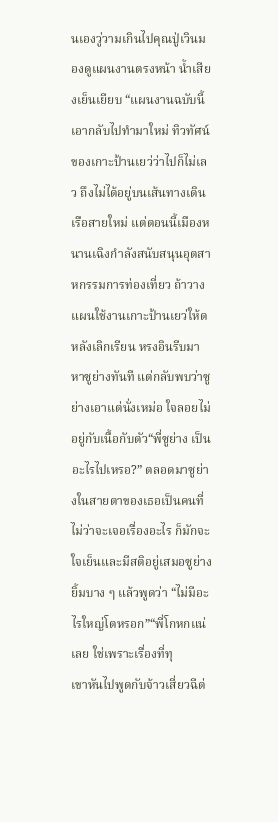นเองวู่วามเกินไปคุณปู่เวินมองดูแผนงานตรงหน้า น้ำเสียงเย็นเยียบ “แผนงานฉบับนี้เอากลับไปทำมาใหม่ ทิวทัศน์ของเกาะป้านเยว่ว่าไปก็ไม่เลว ถึงไม่ได้อยู่บนเส้นทางเดินเรือสายใหม่ แต่ตอนนี้เมืองหนานเฉิงกำลังสนับสนุนอุตสาหกรรมการท่องเที่ยว ถ้าวางแผนใช้งานเกาะป้านเยว่ให้ด
หลังเลิกเรียน หรงอินรีบมาหาซูย่างทันที แต่กลับพบว่าซูย่างเอาแต่นั่งเหม่อ ใจลอยไม่อยู่กับเนื้อกับตัว“พี่ซูย่าง เป็นอะไรไปเหรอ?” ตลอดมาซูย่างในสายตาของเธอเป็นคนที่ไม่ว่าจะเจอเรื่องอะไร ก็มักจะใจเย็นและมีสติอยู่เสมอซูย่างยิ้มบาง ๆ แล้วพูดว่า “ไม่มีอะไรใหญ่โตหรอก”“พี่โกหกแน่เลย ใช่เพราะเรื่องที่ทุ
เขาหันไปพูดกับจ้าวเสี่ยวฉีต่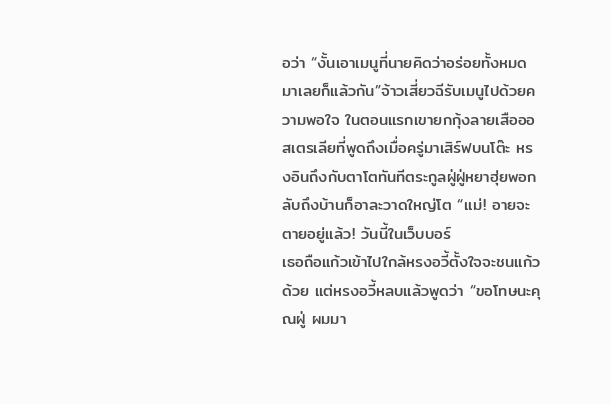อว่า “งั้นเอาเมนูที่นายคิดว่าอร่อยทั้งหมดมาเลยก็แล้วกัน”จ้าวเสี่ยวฉีรับเมนูไปด้วยความพอใจ ในตอนแรกเขายกกุ้งลายเสือออสเตรเลียที่พูดถึงเมื่อครู่มาเสิร์ฟบนโต๊ะ หรงอินถึงกับตาโตทันทีตระกูลฝู่ฝู่หยาฮุ่ยพอกลับถึงบ้านก็อาละวาดใหญ่โต “แม่! อายจะตายอยู่แล้ว! วันนี้ในเว็บบอร์
เธอถือแก้วเข้าไปใกล้หรงอวี้ตั้งใจจะชนแก้วด้วย แต่หรงอวี้หลบแล้วพูดว่า “ขอโทษนะคุณฝู่ ผมมา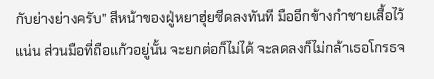กับย่างย่างครับ” สีหน้าของฝู่หยาฮุ่ยซีดลงทันที มืออีกข้างกำชายเสื้อไว้แน่น ส่วนมือที่ถือแก้วอยู่นั้น จะยกต่อก็ไม่ได้ จะลดลงก็ไม่กล้าเธอโกรธจ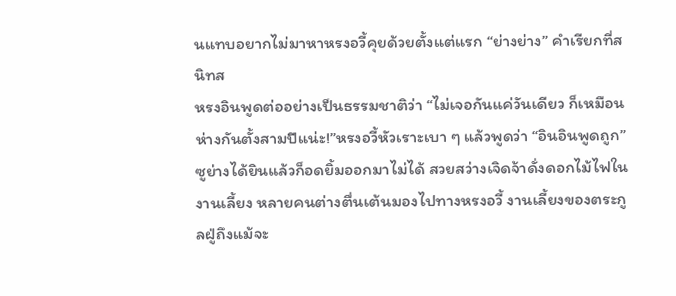นแทบอยากไม่มาหาหรงอวี้คุยด้วยตั้งแต่แรก “ย่างย่าง” คำเรียกที่สนิทส
หรงอินพูดต่ออย่างเป็นธรรมชาติว่า “ไม่เจอกันแค่วันเดียว ก็เหมือนห่างกันตั้งสามปีแน่ะ!”หรงอวี้หัวเราะเบา ๆ แล้วพูดว่า “อินอินพูดถูก”ซูย่างได้ยินแล้วก็อดยิ้มออกมาไม่ได้ สวยสว่างเจิดจ้าดั่งดอกไม้ไฟในงานเลี้ยง หลายคนต่างตื่นเต้นมองไปทางหรงอวี้ งานเลี้ยงของตระกูลฝู่ถึงแม้จะ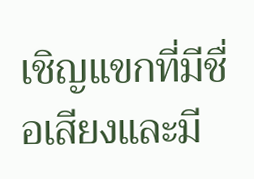เชิญแขกที่มีชื่อเสียงและมี